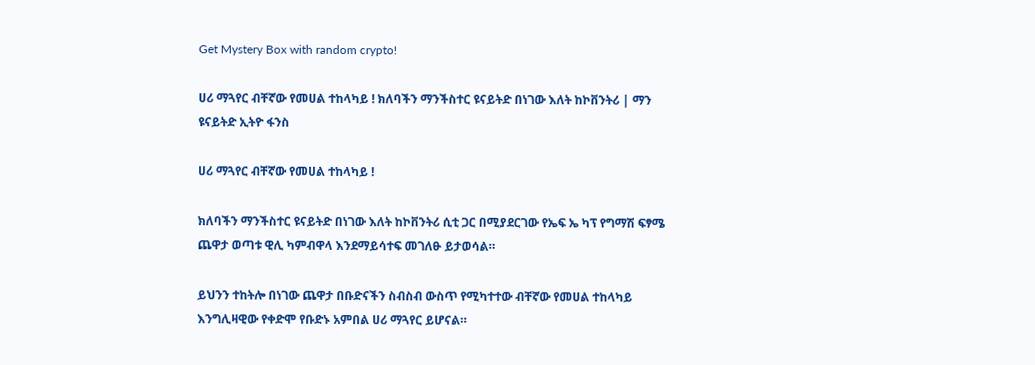Get Mystery Box with random crypto!

ሀሪ ማጓየር ብቸኛው የመሀል ተከላካይ ! ክለባችን ማንችስተር ዩናይትድ በነገው እለት ከኮቨንትሪ | ማን ዩናይትድ ኢትዮ ፋንስ

ሀሪ ማጓየር ብቸኛው የመሀል ተከላካይ !

ክለባችን ማንችስተር ዩናይትድ በነገው እለት ከኮቨንትሪ ሲቲ ጋር በሚያደርገው የኤፍ ኤ ካፕ የግማሽ ፍፃሜ ጨዋታ ወጣቱ ዊሊ ካምብዋላ እንደማይሳተፍ መገለፁ ይታወሳል።

ይህንን ተከትሎ በነገው ጨዋታ በቡድናችን ስብስብ ውስጥ የሚካተተው ብቸኛው የመሀል ተከላካይ እንግሊዛዊው የቀድሞ የቡድኑ አምበል ሀሪ ማጓየር ይሆናል።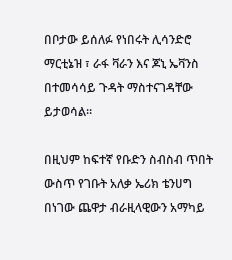በቦታው ይሰለፉ የነበሩት ሊሳንድሮ ማርቲኔዝ ፣ ራፋ ቫራን እና ጆኒ ኤቫንስ በተመሳሳይ ጉዳት ማስተናገዳቸው ይታወሳል።

በዚህም ከፍተኛ የቡድን ስብስብ ጥበት ውስጥ የገቡት አለቃ ኤሪክ ቴንሀግ በነገው ጨዋታ ብራዚላዊውን አማካይ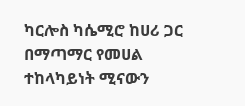ካርሎስ ካሴሚሮ ከሀሪ ጋር በማጣማር የመሀል ተከላካይነት ሚናውን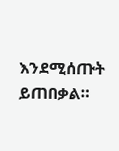እንደሚሰጡት ይጠበቃል።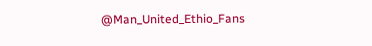@Man_United_Ethio_Fans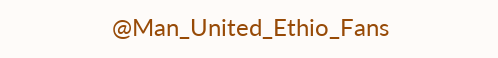@Man_United_Ethio_Fans